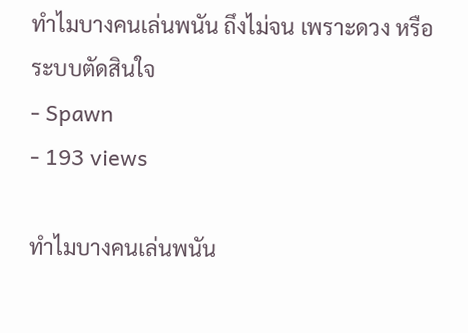ทำไมบางคนเล่นพนัน ถึงไม่จน เพราะดวง หรือระบบตัดสินใจ
- Spawn
- 193 views

ทำไมบางคนเล่นพนัน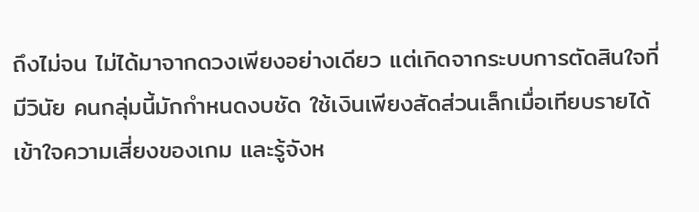ถึงไม่จน ไม่ได้มาจากดวงเพียงอย่างเดียว แต่เกิดจากระบบการตัดสินใจที่มีวินัย คนกลุ่มนี้มักกำหนดงบชัด ใช้เงินเพียงสัดส่วนเล็กเมื่อเทียบรายได้ เข้าใจความเสี่ยงของเกม และรู้จังห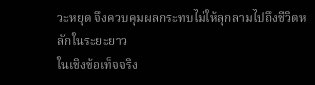วะหยุด จึงควบคุมผลกระทบไม่ให้ลุกลามไปถึงชีวิตหลักในระยะยาว
ในเชิงข้อเท็จจริง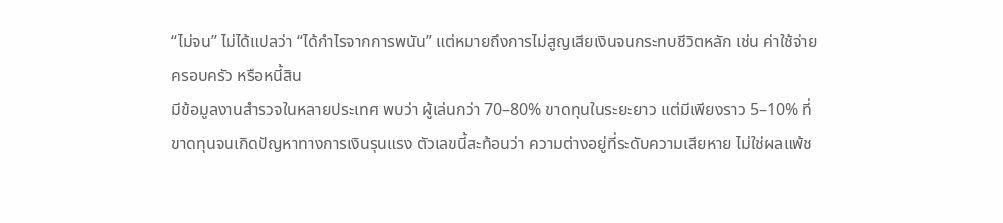“ไม่จน” ไม่ได้แปลว่า “ได้กำไรจากการพนัน” แต่หมายถึงการไม่สูญเสียเงินจนกระทบชีวิตหลัก เช่น ค่าใช้จ่าย ครอบครัว หรือหนี้สิน
มีข้อมูลงานสำรวจในหลายประเทศ พบว่า ผู้เล่นกว่า 70–80% ขาดทุนในระยะยาว แต่มีเพียงราว 5–10% ที่ขาดทุนจนเกิดปัญหาทางการเงินรุนแรง ตัวเลขนี้สะท้อนว่า ความต่างอยู่ที่ระดับความเสียหาย ไม่ใช่ผลแพ้ช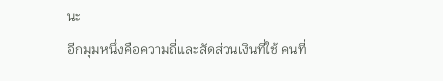นะ
อีกมุมหนึ่งคือความถี่และสัดส่วนเงินที่ใช้ คนที่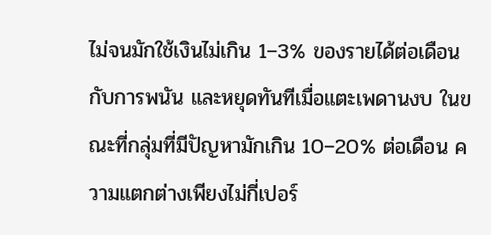ไม่จนมักใช้เงินไม่เกิน 1–3% ของรายได้ต่อเดือนกับการพนัน และหยุดทันทีเมื่อแตะเพดานงบ ในขณะที่กลุ่มที่มีปัญหามักเกิน 10–20% ต่อเดือน ความแตกต่างเพียงไม่กี่เปอร์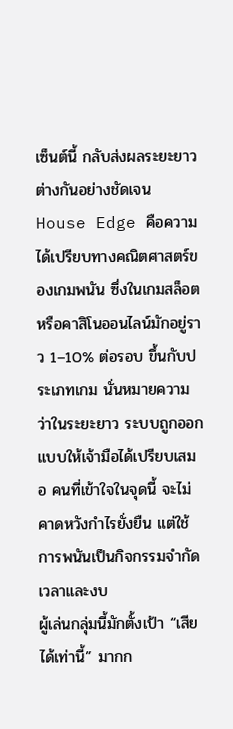เซ็นต์นี้ กลับส่งผลระยะยาวต่างกันอย่างชัดเจน
House Edge คือความได้เปรียบทางคณิตศาสตร์ของเกมพนัน ซึ่งในเกมสล็อตหรือคาสิโนออนไลน์มักอยู่ราว 1–10% ต่อรอบ ขึ้นกับประเภทเกม นั่นหมายความว่าในระยะยาว ระบบถูกออกแบบให้เจ้ามือได้เปรียบเสมอ คนที่เข้าใจในจุดนี้ จะไม่คาดหวังกำไรยั่งยืน แต่ใช้การพนันเป็นกิจกรรมจำกัดเวลาและงบ
ผู้เล่นกลุ่มนี้มักตั้งเป้า “เสียได้เท่านี้” มากก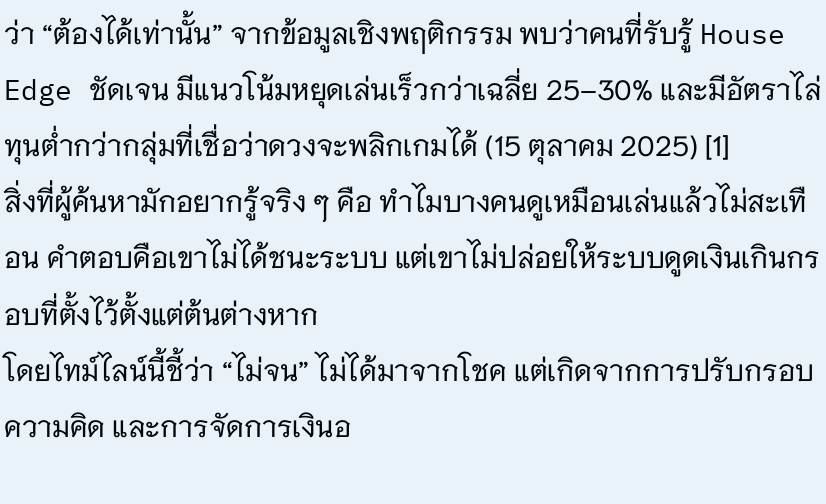ว่า “ต้องได้เท่านั้น” จากข้อมูลเชิงพฤติกรรม พบว่าคนที่รับรู้ House Edge ชัดเจน มีแนวโน้มหยุดเล่นเร็วกว่าเฉลี่ย 25–30% และมีอัตราไล่ทุนต่ำกว่ากลุ่มที่เชื่อว่าดวงจะพลิกเกมได้ (15 ตุลาคม 2025) [1]
สิ่งที่ผู้ค้นหามักอยากรู้จริง ๆ คือ ทำไมบางคนดูเหมือนเล่นแล้วไม่สะเทือน คำตอบคือเขาไม่ได้ชนะระบบ แต่เขาไม่ปล่อยให้ระบบดูดเงินเกินกรอบที่ตั้งไว้ตั้งแต่ต้นต่างหาก
โดยไทม์ไลน์นี้ชี้ว่า “ไม่จน” ไม่ได้มาจากโชค แต่เกิดจากการปรับกรอบความคิด และการจัดการเงินอ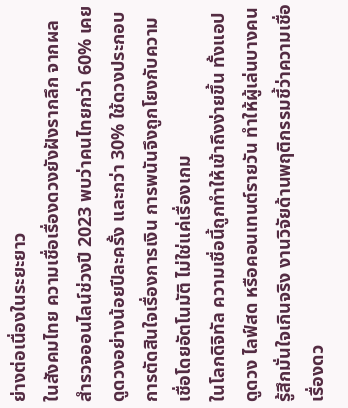ย่างต่อเนื่องในระยะยาว
ในสังคมไทย ความเชื่อเรื่องดวงยังฝังรากลึก จากผลสำรวจออนไลน์ช่วงปี 2023 พบว่าคนไทยกว่า 60% เคยดูดวงอย่างน้อยปีละครั้ง และกว่า 30% ใช้ดวงประกอบการตัดสินใจเรื่องการเงิน การพนันจึงถูกโยงกับความเชื่อโดยอัตโนมัติ ไม่ใช่แค่เรื่องเกม
ในโลกดิจิทัล ความเชื่อนี้ถูกทำให้เข้าถึงง่ายขึ้น ทั้งแอปดูดวง ไลฟ์สด หรือคอนเทนต์รายวัน ทำให้ผู้เล่นบางคนรู้สึกมั่นใจเกินจริง งานวิจัยด้านพฤติกรรมชี้ว่าความเชื่อเรื่องดว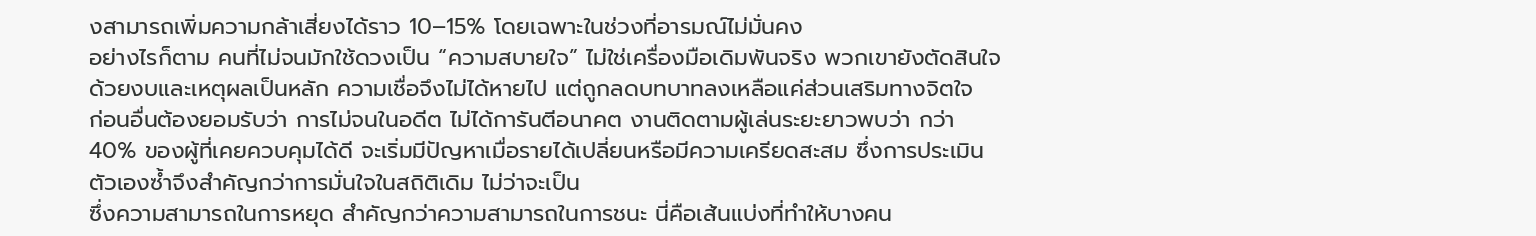งสามารถเพิ่มความกล้าเสี่ยงได้ราว 10–15% โดยเฉพาะในช่วงที่อารมณ์ไม่มั่นคง
อย่างไรก็ตาม คนที่ไม่จนมักใช้ดวงเป็น “ความสบายใจ” ไม่ใช่เครื่องมือเดิมพันจริง พวกเขายังตัดสินใจด้วยงบและเหตุผลเป็นหลัก ความเชื่อจึงไม่ได้หายไป แต่ถูกลดบทบาทลงเหลือแค่ส่วนเสริมทางจิตใจ
ก่อนอื่นต้องยอมรับว่า การไม่จนในอดีต ไม่ได้การันตีอนาคต งานติดตามผู้เล่นระยะยาวพบว่า กว่า 40% ของผู้ที่เคยควบคุมได้ดี จะเริ่มมีปัญหาเมื่อรายได้เปลี่ยนหรือมีความเครียดสะสม ซึ่งการประเมินตัวเองซ้ำจึงสำคัญกว่าการมั่นใจในสถิติเดิม ไม่ว่าจะเป็น
ซึ่งความสามารถในการหยุด สำคัญกว่าความสามารถในการชนะ นี่คือเส้นแบ่งที่ทำให้บางคน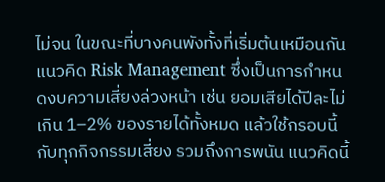ไม่จน ในขณะที่บางคนพังทั้งที่เริ่มต้นเหมือนกัน
แนวคิด Risk Management ซึ่งเป็นการกำหนดงบความเสี่ยงล่วงหน้า เช่น ยอมเสียได้ปีละไม่เกิน 1–2% ของรายได้ทั้งหมด แล้วใช้กรอบนี้กับทุกกิจกรรมเสี่ยง รวมถึงการพนัน แนวคิดนี้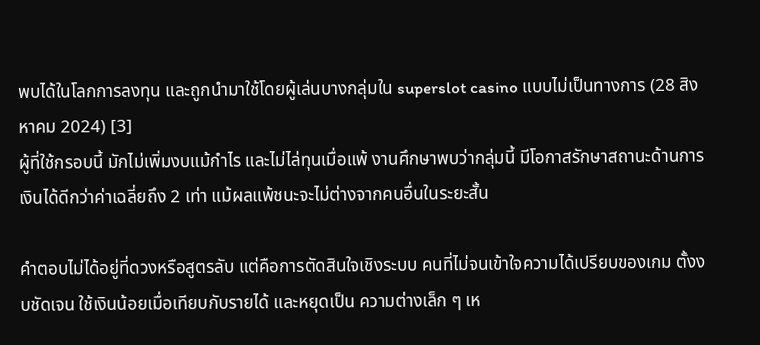พบได้ในโลกการลงทุน และถูกนำมาใช้โดยผู้เล่นบางกลุ่มใน superslot casino แบบไม่เป็นทางการ (28 สิงหาคม 2024) [3]
ผู้ที่ใช้กรอบนี้ มักไม่เพิ่มงบแม้กำไร และไม่ไล่ทุนเมื่อแพ้ งานศึกษาพบว่ากลุ่มนี้ มีโอกาสรักษาสถานะด้านการเงินได้ดีกว่าค่าเฉลี่ยถึง 2 เท่า แม้ผลแพ้ชนะจะไม่ต่างจากคนอื่นในระยะสั้น

คำตอบไม่ได้อยู่ที่ดวงหรือสูตรลับ แต่คือการตัดสินใจเชิงระบบ คนที่ไม่จนเข้าใจความได้เปรียบของเกม ตั้งงบชัดเจน ใช้เงินน้อยเมื่อเทียบกับรายได้ และหยุดเป็น ความต่างเล็ก ๆ เห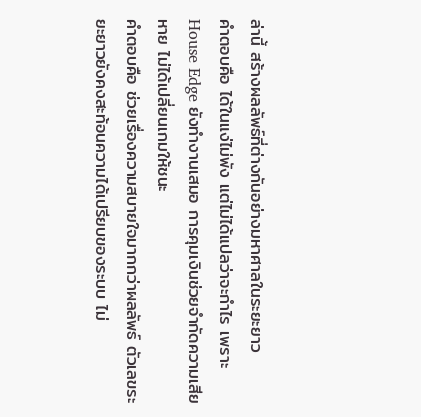ล่านี้ สร้างผลลัพธ์ที่ต่างกันอย่างมหาศาลในระยะยาว
คำตอบคือ ได้ในแง่ไม่พัง แต่ไม่ได้แปลว่าจะกำไร เพราะ House Edge ยังทำงานเสมอ การคุมเงินช่วยจำกัดความเสียหาย ไม่ได้เปลี่ยนเกมให้ชนะ
คำตอบคือ ช่วยเรื่องความสบายใจมากกว่าผลลัพธ์ ตัวเลขระยะยาวยังคงสะท้อนความได้เปรียบของระบบ ไม่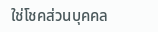ใช่โชคส่วนบุคคล